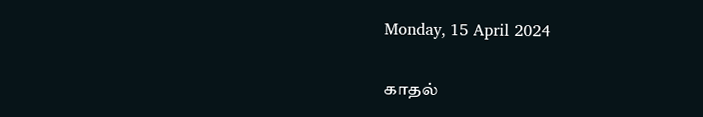Monday, 15 April 2024

காதல்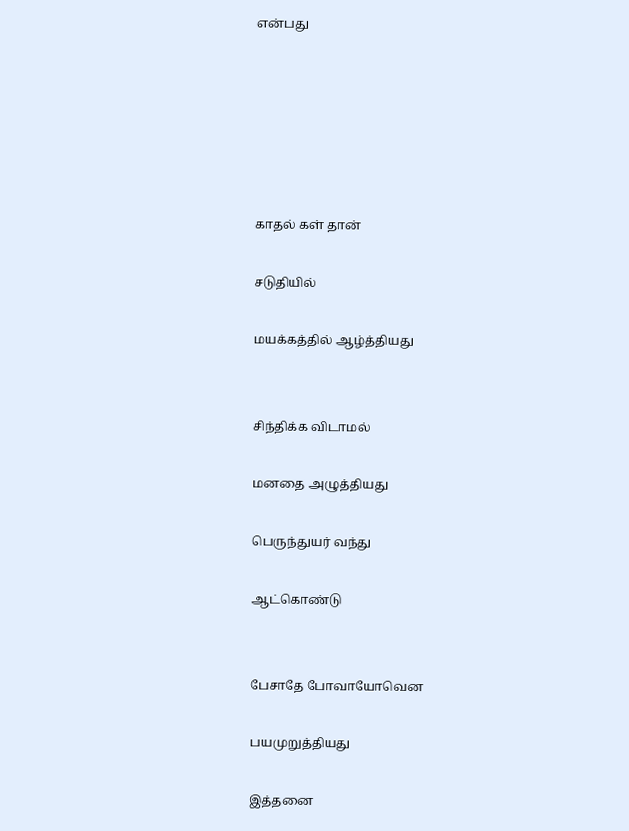என்பது






காதல் கள் தான்

சடுதியில்

மயக்கத்தில் ஆழ்த்தியது


சிந்திக்க விடாமல்

மனதை அழுத்தியது

பெருந்துயர் வந்து

ஆட்கொண்டு


பேசாதே போவாயோவென

பயமுறுத்தியது

இத்தனை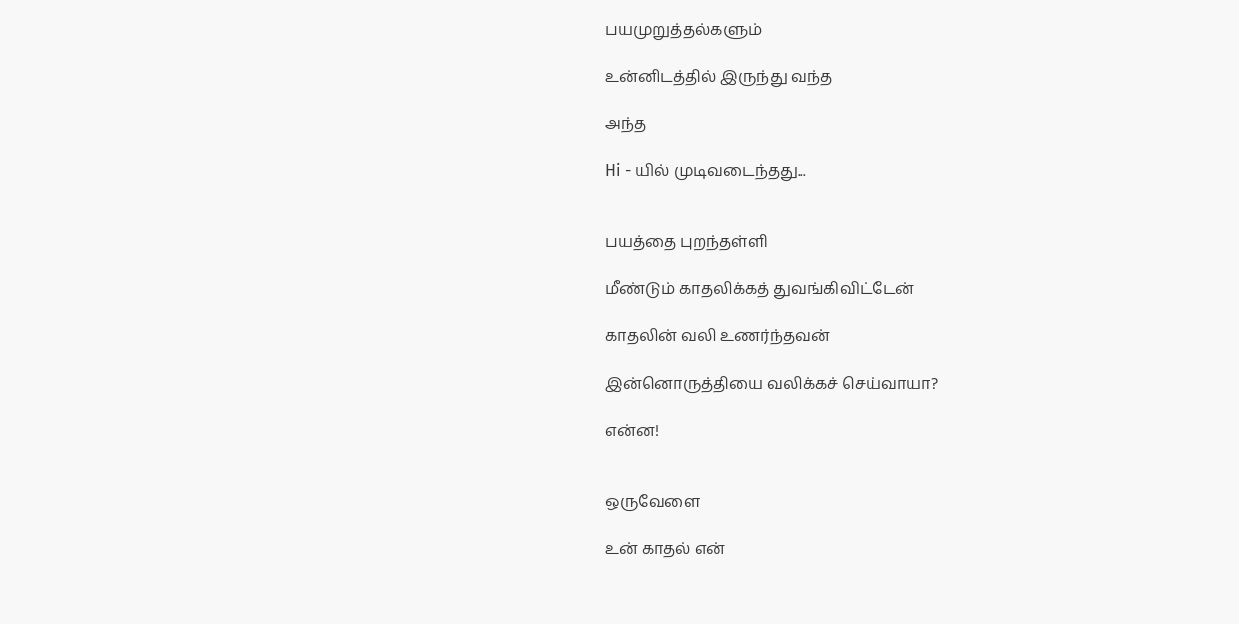பயமுறுத்தல்களும்

உன்னிடத்தில் இருந்து வந்த

அந்த

Hi - யில் முடிவடைந்தது...


பயத்தை புறந்தள்ளி

மீண்டும் காதலிக்கத் துவங்கிவிட்டேன்

காதலின் வலி உணர்ந்தவன்

இன்னொருத்தியை வலிக்கச் செய்வாயா?

என்ன!


ஒருவேளை

உன் காதல் என்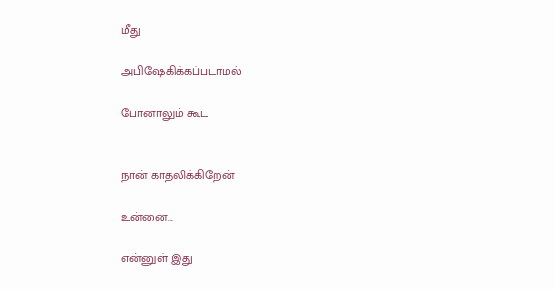மீது

அபிஷேகிக்கப்படாமல்

போனாலும் கூட


நான் காதலிக்கிறேன்

உன்னை...

என்னுள் இது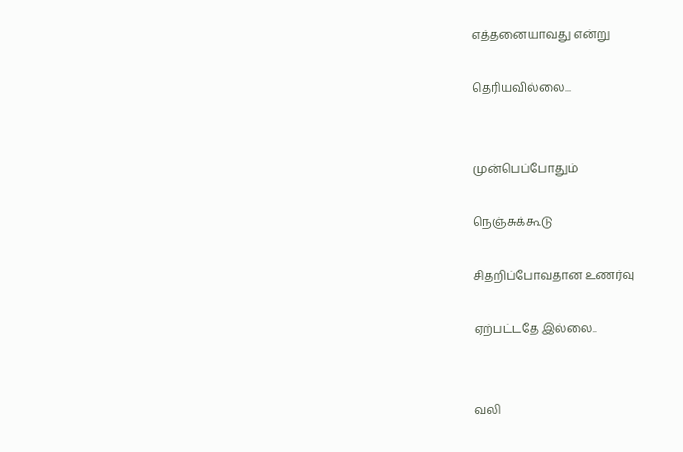எத்தனையாவது என்று

தெரியவில்லை...


முன்பெப்போதும்

நெஞ்சுக்கூடு

சிதறிப்போவதான உணர்வு

ஏற்பட்டதே இல்லை..


வலி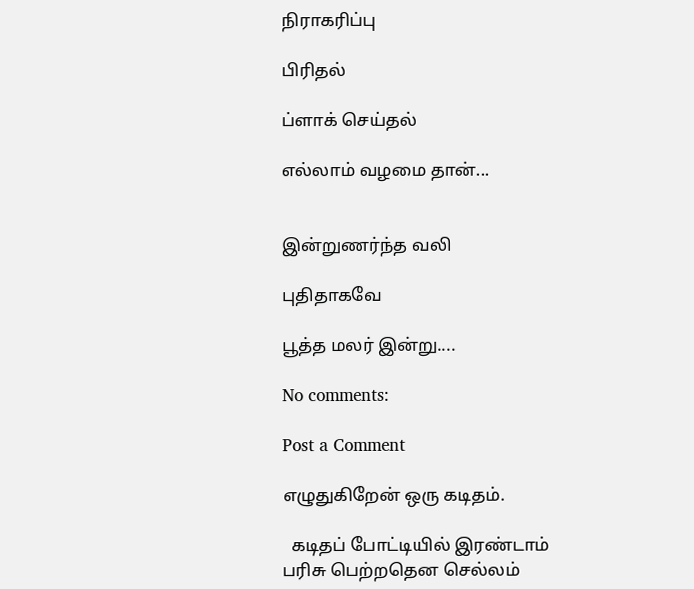நிராகரிப்பு

பிரிதல்

ப்ளாக் செய்தல்

எல்லாம் வழமை தான்...


இன்றுணர்ந்த வலி

புதிதாகவே

பூத்த மலர் இன்று....

No comments:

Post a Comment

எழுதுகிறேன் ஒரு கடிதம்.

  கடிதப் போட்டியில் இரண்டாம் பரிசு பெற்றதென செல்லம்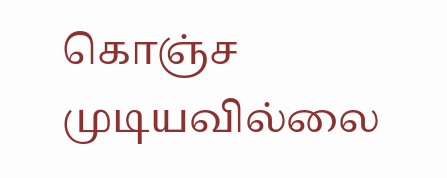கொஞ்ச முடியவில்லை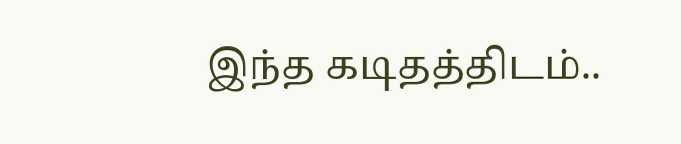இந்த கடிதத்திடம்..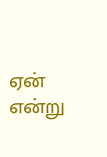ஏன் என்று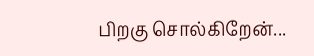பிறகு சொல்கிறேன்...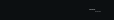---...